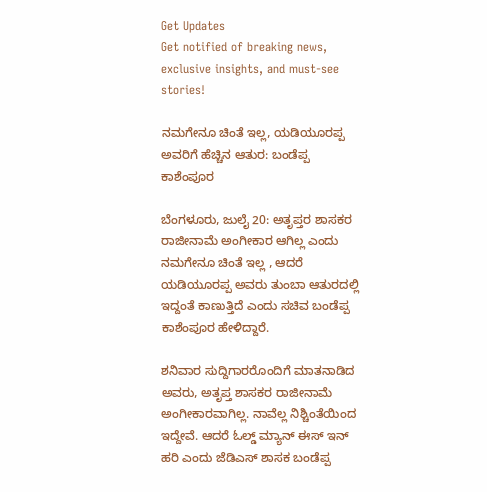Get Updates
Get notified of breaking news, exclusive insights, and must-see stories!

ನಮಗೇನೂ ಚಿಂತೆ ಇಲ್ಲ, ಯಡಿಯೂರಪ್ಪ ಅವರಿಗೆ ಹೆಚ್ಚಿನ ಆತುರ: ಬಂಡೆಪ್ಪ ಕಾಶೆಂಪೂರ

ಬೆಂಗಳೂರು, ಜುಲೈ 20: ಅತೃಪ್ತರ ಶಾಸಕರ ರಾಜೀನಾಮೆ ಅಂಗೀಕಾರ ಆಗಿಲ್ಲ ಎಂದು ನಮಗೇನೂ ಚಿಂತೆ ಇಲ್ಲ , ಆದರೆ ಯಡಿಯೂರಪ್ಪ ಅವರು ತುಂಬಾ ಆತುರದಲ್ಲಿ ಇದ್ದಂತೆ ಕಾಣುತ್ತಿದೆ ಎಂದು ಸಚಿವ ಬಂಡೆಪ್ಪ ಕಾಶೆಂಪೂರ ಹೇಳಿದ್ದಾರೆ.

ಶನಿವಾರ ಸುದ್ದಿಗಾರರೊಂದಿಗೆ ಮಾತನಾಡಿದ ಅವರು, ಅತೃಪ್ತ ಶಾಸಕರ ರಾಜೀನಾಮೆ ಅಂಗೀಕಾರವಾಗಿಲ್ಲ. ನಾವೆಲ್ಲ ನಿಶ್ಚಿಂತೆಯಿಂದ ಇದ್ದೇವೆ. ಆದರೆ ಓಲ್ಡ್ ಮ್ಯಾನ್ ಈಸ್ ಇನ್ ಹರಿ ಎಂದು ಜೆಡಿಎಸ್ ಶಾಸಕ ಬಂಡೆಪ್ಪ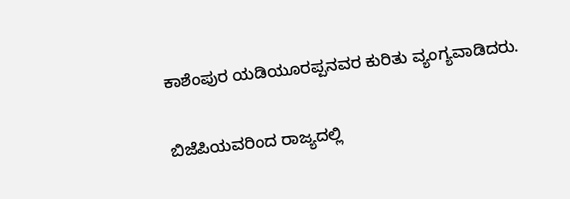ಕಾಶೆಂಪುರ ಯಡಿಯೂರಪ್ಪನವರ ಕುರಿತು ವ್ಯಂಗ್ಯವಾಡಿದರು.

ಬಿಜೆಪಿಯವರಿಂದ ರಾಜ್ಯದಲ್ಲಿ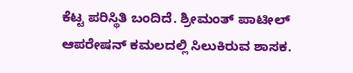ಕೆಟ್ಟ ಪರಿಸ್ಥಿತಿ ಬಂದಿದೆ. ಶ್ರೀಮಂತ್ ಪಾಟೀಲ್ ಆಪರೇಷನ್ ಕಮಲದಲ್ಲಿ ಸಿಲುಕಿರುವ ಶಾಸಕ.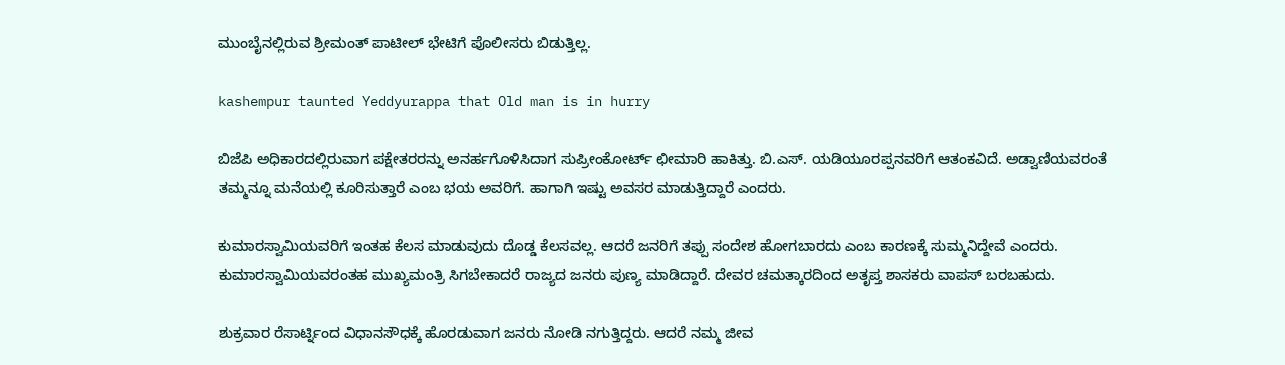ಮುಂಬೈನಲ್ಲಿರುವ ಶ್ರೀಮಂತ್ ಪಾಟೀಲ್ ಭೇಟಿಗೆ ಪೊಲೀಸರು ಬಿಡುತ್ತಿಲ್ಲ.

kashempur taunted Yeddyurappa that Old man is in hurry

ಬಿಜೆಪಿ ಅಧಿಕಾರದಲ್ಲಿರುವಾಗ ಪಕ್ಷೇತರರನ್ನು ಅನರ್ಹಗೊಳಿಸಿದಾಗ ಸುಪ್ರೀಂಕೋರ್ಟ್ ಛೀಮಾರಿ ಹಾಕಿತ್ತು. ಬಿ.ಎಸ್. ಯಡಿಯೂರಪ್ಪನವರಿಗೆ ಆತಂಕವಿದೆ. ಅಡ್ವಾಣಿಯವರಂತೆ ತಮ್ಮನ್ನೂ ಮನೆಯಲ್ಲಿ ಕೂರಿಸುತ್ತಾರೆ ಎಂಬ ಭಯ ಅವರಿಗೆ. ಹಾಗಾಗಿ ಇಷ್ಟು ಅವಸರ ಮಾಡುತ್ತಿದ್ದಾರೆ ಎಂದರು.

ಕುಮಾರಸ್ವಾಮಿಯವರಿಗೆ ಇಂತಹ ಕೆಲಸ ಮಾಡುವುದು ದೊಡ್ಡ ಕೆಲಸವಲ್ಲ. ಆದರೆ ಜನರಿಗೆ ತಪ್ಪು ಸಂದೇಶ ಹೋಗಬಾರದು ಎಂಬ ಕಾರಣಕ್ಕೆ ಸುಮ್ಮನಿದ್ದೇವೆ ಎಂದರು. ಕುಮಾರಸ್ವಾಮಿಯವರಂತಹ ಮುಖ್ಯಮಂತ್ರಿ ಸಿಗಬೇಕಾದರೆ ರಾಜ್ಯದ ಜನರು ಪುಣ್ಯ ಮಾಡಿದ್ದಾರೆ. ದೇವರ ಚಮತ್ಕಾರದಿಂದ ಅತೃಪ್ತ ಶಾಸಕರು ವಾಪಸ್ ಬರಬಹುದು.

ಶುಕ್ರವಾರ ರೆಸಾರ್ಟ್ನಿಂದ ವಿಧಾನಸೌಧಕ್ಕೆ ಹೊರಡುವಾಗ ಜನರು ನೋಡಿ ನಗುತ್ತಿದ್ದರು. ಆದರೆ ನಮ್ಮ ಜೀವ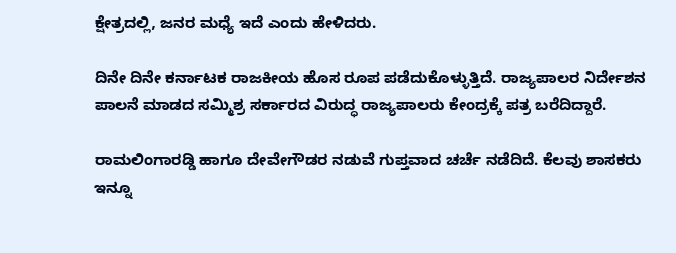ಕ್ಷೇತ್ರದಲ್ಲಿ, ಜನರ ಮಧ್ಯೆ ಇದೆ ಎಂದು ಹೇಳಿದರು.

ದಿನೇ ದಿನೇ ಕರ್ನಾಟಕ ರಾಜಕೀಯ ಹೊಸ ರೂಪ ಪಡೆದುಕೊಳ್ಳುತ್ತಿದೆ. ರಾಜ್ಯಪಾಲರ ನಿರ್ದೇಶನ ಪಾಲನೆ ಮಾಡದ ಸಮ್ಮಿಶ್ರ ಸರ್ಕಾರದ ವಿರುದ್ಧ ರಾಜ್ಯಪಾಲರು ಕೇಂದ್ರಕ್ಕೆ ಪತ್ರ ಬರೆದಿದ್ದಾರೆ.

ರಾಮಲಿಂಗಾರಡ್ಡಿ ಹಾಗೂ ದೇವೇಗೌಡರ ನಡುವೆ ಗುಪ್ತವಾದ ಚರ್ಚೆ ನಡೆದಿದೆ. ಕೆಲವು ಶಾಸಕರು ಇನ್ನೂ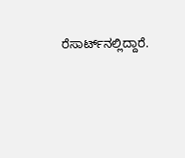ರೆಸಾರ್ಟ್‌ನಲ್ಲಿದ್ದಾರೆ.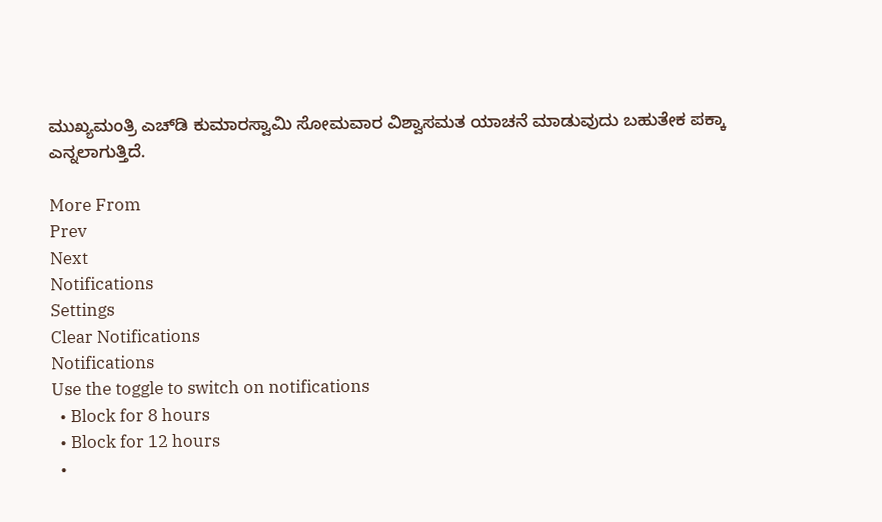ಮುಖ್ಯಮಂತ್ರಿ ಎಚ್‌ಡಿ ಕುಮಾರಸ್ವಾಮಿ ಸೋಮವಾರ ವಿಶ್ವಾಸಮತ ಯಾಚನೆ ಮಾಡುವುದು ಬಹುತೇಕ ಪಕ್ಕಾ ಎನ್ನಲಾಗುತ್ತಿದೆ.

More From
Prev
Next
Notifications
Settings
Clear Notifications
Notifications
Use the toggle to switch on notifications
  • Block for 8 hours
  • Block for 12 hours
  •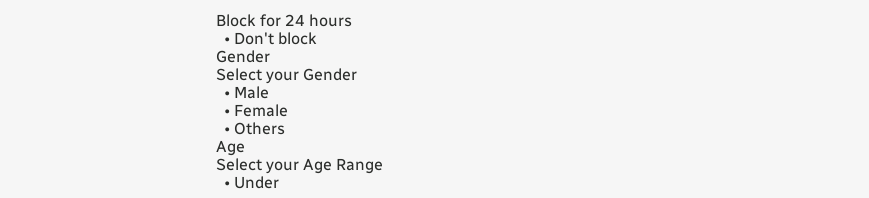Block for 24 hours
  • Don't block
Gender
Select your Gender
  • Male
  • Female
  • Others
Age
Select your Age Range
  • Under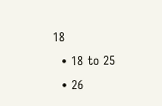18
  • 18 to 25
  • 26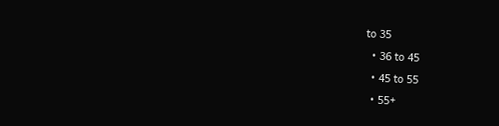to 35
  • 36 to 45
  • 45 to 55
  • 55+